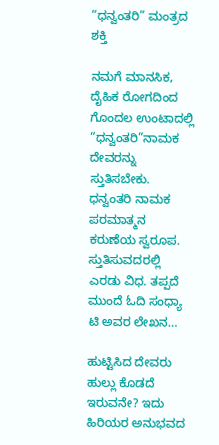“ಧನ್ವಂತರಿ” ಮಂತ್ರದ ಶಕ್ತಿ

ನಮಗೆ ಮಾನಸಿಕ, ದೈಹಿಕ ರೋಗದಿಂದ ಗೊಂದಲ ಉಂಟಾದಲ್ಲಿ “ಧನ್ವಂತರಿ”ನಾಮಕ ದೇವರನ್ನು ಸ್ತುತಿಸಬೇಕು. ಧನ್ವಂತರಿ ನಾಮಕ ಪರಮಾತ್ಮನ ಕರುಣೆಯ ಸ್ವರೂಪ. ಸ್ತುತಿಸುವದರಲ್ಲಿ ಎರಡು ವಿಧ. ತಪ್ಪದೆ ಮುಂದೆ ಓದಿ ಸಂಧ್ಯಾ ಟಿ ಅವರ ಲೇಖನ…

ಹುಟ್ಟಿಸಿದ ದೇವರು ಹುಲ್ಲು ಕೊಡದೆ ಇರುವನೇ? ಇದು ಹಿರಿಯರ ಅನುಭವದ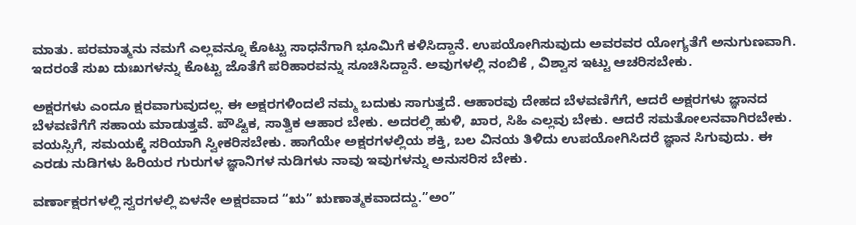ಮಾತು. ಪರಮಾತ್ಮನು ನಮಗೆ ಎಲ್ಲವನ್ನೂ ಕೊಟ್ಟು ಸಾಧನೆಗಾಗಿ ಭೂಮಿಗೆ ಕಳಿಸಿದ್ದಾನೆ. ಉಪಯೋಗಿಸುವುದು ಅವರವರ ಯೋಗ್ಯತೆಗೆ ಅನುಗುಣವಾಗಿ. ಇದರಂತೆ ಸುಖ ದುಃಖಗಳನ್ನು ಕೊಟ್ಟು ಜೊತೆಗೆ ಪರಿಹಾರವನ್ನು ಸೂಚಿಸಿದ್ದಾನೆ. ಅವುಗಳಲ್ಲಿ ನಂಬಿಕೆ , ವಿಶ್ವಾಸ ಇಟ್ಟು ಆಚರಿಸಬೇಕು.

ಅಕ್ಷರಗಳು ಎಂದೂ ಕ್ಷರವಾಗುವುದಲ್ಲ. ಈ ಅಕ್ಷರಗಳಿಂದಲೆ ನಮ್ಮ ಬದುಕು ಸಾಗುತ್ತದೆ. ಆಹಾರವು ದೇಹದ ಬೆಳವಣಿಗೆಗೆ, ಆದರೆ ಅಕ್ಷರಗಳು ಜ್ಞಾನದ ಬೆಳವಣಿಗೆಗೆ ಸಹಾಯ ಮಾಡುತ್ತವೆ. ಪೌಷ್ಟಿಕ, ಸಾತ್ವಿಕ ಆಹಾರ ಬೇಕು. ಅದರಲ್ಲಿ ಹುಳಿ, ಖಾರ, ಸಿಹಿ ಎಲ್ಲವು ಬೇಕು. ಆದರೆ ಸಮತೋಲನವಾಗಿರಬೇಕು. ವಯಸ್ಸಿಗೆ, ಸಮಯಕ್ಕೆ ಸರಿಯಾಗಿ ಸ್ವೀಕರಿಸಬೇಕು. ಹಾಗೆಯೇ ಅಕ್ಷರಗಳಲ್ಲಿಯ ಶಕ್ತಿ, ಬಲ ವಿನಯ ತಿಳಿದು ಉಪಯೋಗಿಸಿದರೆ ಜ್ಞಾನ ಸಿಗುವುದು. ಈ ಎರಡು ನುಡಿಗಳು ಹಿರಿಯರ ಗುರುಗಳ ಜ್ಞಾನಿಗಳ ನುಡಿಗಳು ನಾವು ಇವುಗಳನ್ನು ಅನುಸರಿಸ ಬೇಕು.

ವರ್ಣಾಕ್ಷರಗಳಲ್ಲಿ ಸ್ವರಗಳಲ್ಲಿ ಏಳನೇ ಅಕ್ಷರವಾದ “ಋ” ಋಣಾತ್ಮಕವಾದದ್ದು.”ಅಂ”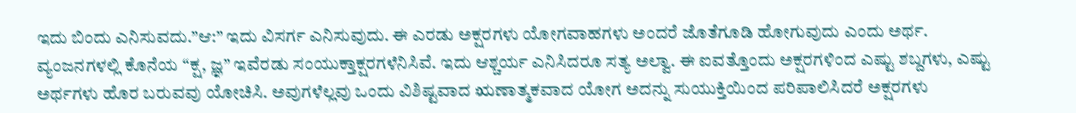ಇದು ಬಿಂದು ಎನಿಸುವದು.”ಆ:” ಇದು ವಿಸರ್ಗ ಎನಿಸುವುದು. ಈ ಎರಡು ಅಕ್ಷರಗಳು ಯೋಗವಾಹಗಳು ಅಂದರೆ ಜೊತೆಗೂಡಿ ಹೋಗುವುದು ಎಂದು ಅರ್ಥ. ವ್ಯಂಜನಗಳಲ್ಲಿ ಕೊನೆಯ “ಕ್ಷ, ಜ್ಞ” ಇವೆರಡು ಸಂಯುಕ್ತಾಕ್ಷರಗಳೆನಿಸಿವೆ. ಇದು ಆಶ್ಚರ್ಯ ಎನಿಸಿದರೂ ಸತ್ಯ ಅಲ್ವಾ. ಈ ಐವತ್ತೊಂದು ಅಕ್ಷರಗಳಿಂದ ಎಷ್ಟು ಶಬ್ದಗಳು, ಎಷ್ಟು ಅರ್ಥಗಳು ಹೊರ ಬರುವವು ಯೋಚಿಸಿ. ಅವುಗಳೆಲ್ಲವು ಒಂದು ವಿಶಿಷ್ಟವಾದ ಋಣಾತ್ಮಕವಾದ ಯೋಗ ಅದನ್ನು ಸುಯುಕ್ತಿಯಿಂದ ಪರಿಪಾಲಿಸಿದರೆ ಅಕ್ಷರಗಳು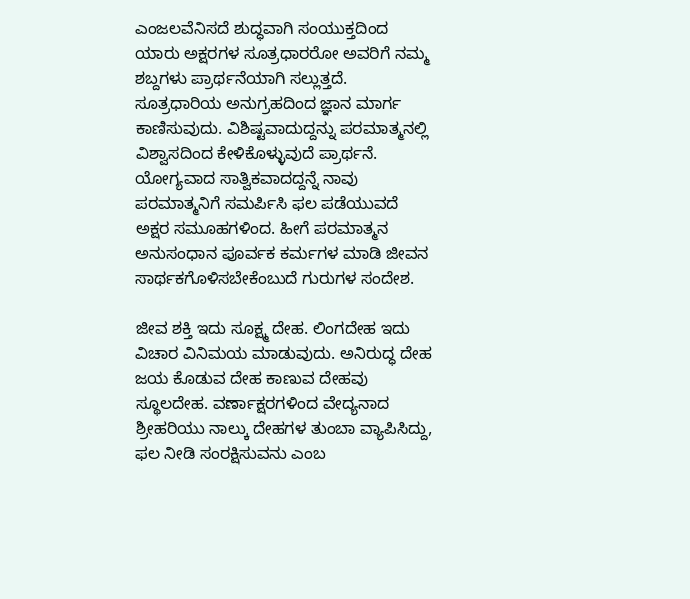ಎಂಜಲವೆನಿಸದೆ ಶುದ್ಧವಾಗಿ ಸಂಯುಕ್ತದಿಂದ ಯಾರು ಅಕ್ಷರಗಳ ಸೂತ್ರಧಾರರೋ ಅವರಿಗೆ ನಮ್ಮ ಶಬ್ದಗಳು ಪ್ರಾರ್ಥನೆಯಾಗಿ ಸಲ್ಲುತ್ತದೆ. ಸೂತ್ರಧಾರಿಯ ಅನುಗ್ರಹದಿಂದ ಜ್ಞಾನ ಮಾರ್ಗ ಕಾಣಿಸುವುದು. ವಿಶಿಷ್ಟವಾದುದ್ದನ್ನು ಪರಮಾತ್ಮನಲ್ಲಿ ವಿಶ್ವಾಸದಿಂದ ಕೇಳಿಕೊಳ್ಳುವುದೆ ಪ್ರಾರ್ಥನೆ. ಯೋಗ್ಯವಾದ ಸಾತ್ವಿಕವಾದದ್ದನ್ನೆ ನಾವು ಪರಮಾತ್ಮನಿಗೆ ಸಮರ್ಪಿಸಿ ಫಲ ಪಡೆಯುವದೆ ಅಕ್ಷರ ಸಮೂಹಗಳಿಂದ. ಹೀಗೆ ಪರಮಾತ್ಮನ ಅನುಸಂಧಾನ ಪೂರ್ವಕ ಕರ್ಮಗಳ ಮಾಡಿ ಜೀವನ ಸಾರ್ಥಕಗೊಳಿಸಬೇಕೆಂಬುದೆ ಗುರುಗಳ ಸಂದೇಶ.

ಜೀವ ಶಕ್ತಿ ಇದು ಸೂಕ್ಷ್ಮ ದೇಹ. ಲಿಂಗದೇಹ ಇದು ವಿಚಾರ ವಿನಿಮಯ ಮಾಡುವುದು. ಅನಿರುದ್ಧ ದೇಹ ಜಯ ಕೊಡುವ ದೇಹ ಕಾಣುವ ದೇಹವು ಸ್ಥೂಲದೇಹ. ವರ್ಣಾಕ್ಷರಗಳಿಂದ ವೇದ್ಯನಾದ ಶ್ರೀಹರಿಯು ನಾಲ್ಕು ದೇಹಗಳ ತುಂಬಾ ವ್ಯಾಪಿಸಿದ್ದು, ಫಲ ನೀಡಿ ಸಂರಕ್ಷಿಸುವನು ಎಂಬ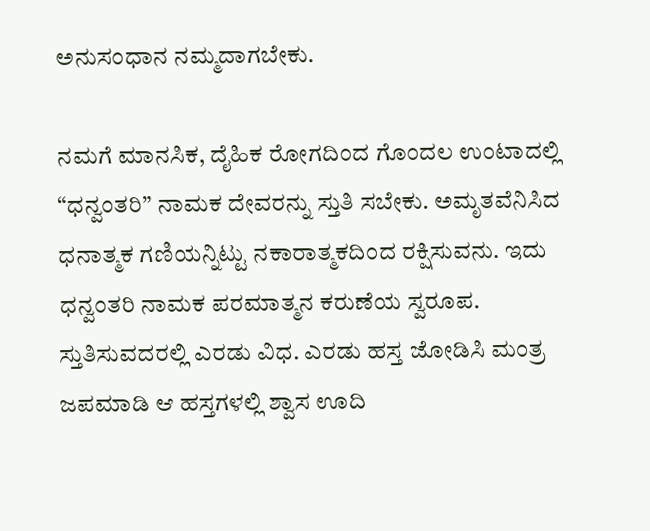ಅನುಸಂಧಾನ ನಮ್ಮದಾಗಬೇಕು.

ನಮಗೆ ಮಾನಸಿಕ, ದೈಹಿಕ ರೋಗದಿಂದ ಗೊಂದಲ ಉಂಟಾದಲ್ಲಿ “ಧನ್ವಂತರಿ” ನಾಮಕ ದೇವರನ್ನು ಸ್ತುತಿ ಸಬೇಕು. ಅಮೃತವೆನಿಸಿದ ಧನಾತ್ಮಕ ಗಣಿಯನ್ನಿಟ್ಟು ನಕಾರಾತ್ಮಕದಿಂದ ರಕ್ಷಿಸುವನು. ಇದು ಧನ್ವಂತರಿ ನಾಮಕ ಪರಮಾತ್ಮನ ಕರುಣೆಯ ಸ್ವರೂಪ. ಸ್ತುತಿಸುವದರಲ್ಲಿ ಎರಡು ವಿಧ. ಎರಡು ಹಸ್ತ ಜೋಡಿಸಿ ಮಂತ್ರ ಜಪಮಾಡಿ ಆ ಹಸ್ತಗಳಲ್ಲಿ ಶ್ವಾಸ ಊದಿ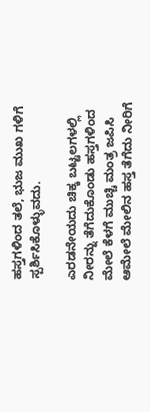ಹಸ್ತಗಳಿಂದ ತಲೆ, ಭುಜ ಮುಖ ಗಳಿಗೆ ಸ್ಪರ್ಶಿಸಿಕೊಳ್ಳುವದು.

ಎರಡನೇಯದು ಚಿಕ್ಕ ಬಟ್ಟಲಗಳಲ್ಲಿ ನೀರನ್ನು ತೆಗೆದುಕೊಂಡು ಹಸ್ತಗಳಿಂದ ಮೇಲೆ ಕೆಳಗೆ ಮುಚ್ಚಿ ಮಂತ್ರ ಜಪಿಸಿ ಆಮೇಲೆ ಮೇಲಿನ ಹಸ್ತ ತೆಗೆದು ನೀರಿಗೆ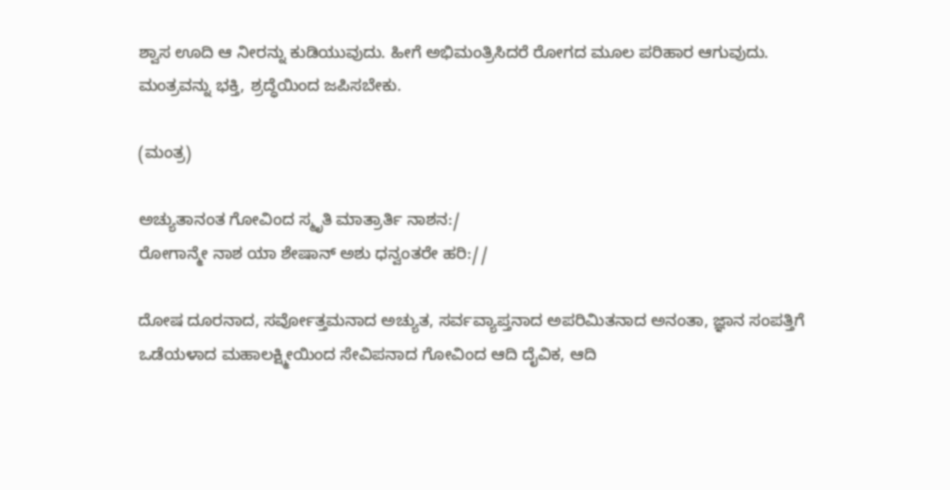ಶ್ವಾಸ ಊದಿ ಆ ನೀರನ್ನು ಕುಡಿಯುವುದು. ಹೀಗೆ ಅಭಿಮಂತ್ರಿಸಿದರೆ ರೋಗದ ಮೂಲ ಪರಿಹಾರ ಆಗುವುದು.  ಮಂತ್ರವನ್ನು ಭಕ್ತಿ, ಶ್ರದ್ಧೆಯಿಂದ ಜಪಿಸಬೇಕು.

(ಮಂತ್ರ)

ಅಚ್ಯುತಾನಂತ ಗೋವಿಂದ ಸ್ಮೃತಿ ಮಾತ್ರಾರ್ತಿ ನಾಶನ:/
ರೋಗಾನ್ಮೇ ನಾಶ ಯಾ ಶೇಷಾನ್ ಅಶು ಧನ್ವಂತರೇ ಹರಿ://

ದೋಷ ದೂರನಾದ, ಸರ್ವೋತ್ತಮನಾದ ಅಚ್ಯುತ, ಸರ್ವವ್ಯಾಪ್ತನಾದ ಅಪರಿಮಿತನಾದ ಅನಂತಾ, ಜ್ಞಾನ ಸಂಪತ್ತಿಗೆ ಒಡೆಯಳಾದ ಮಹಾಲಕ್ಷ್ಮೀಯಿಂದ ಸೇವಿಪನಾದ ಗೋವಿಂದ ಆದಿ ದೈವಿಕ, ಆದಿ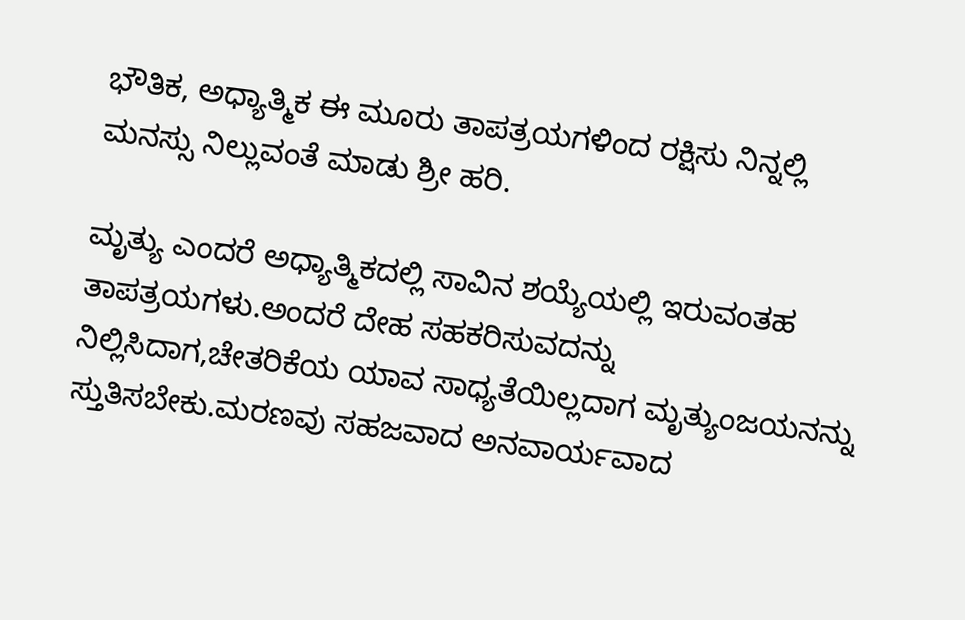ಭೌತಿಕ, ಅಧ್ಯಾತ್ಮಿಕ ಈ ಮೂರು ತಾಪತ್ರಯಗಳಿಂದ ರಕ್ಷಿಸು ನಿನ್ನಲ್ಲಿ ಮನಸ್ಸು ನಿಲ್ಲುವಂತೆ ಮಾಡು ಶ್ರೀ ಹರಿ.

ಮೃತ್ಯು ಎಂದರೆ ಅಧ್ಯಾತ್ಮಿಕದಲ್ಲಿ ಸಾವಿನ ಶಯ್ಯೆಯಲ್ಲಿ ಇರುವಂತಹ ತಾಪತ್ರಯಗಳು.ಅಂದರೆ ದೇಹ ಸಹಕರಿಸುವದನ್ನು ನಿಲ್ಲಿಸಿದಾಗ,ಚೇತರಿಕೆಯ ಯಾವ ಸಾಧ್ಯತೆಯಿಲ್ಲದಾಗ ಮೃತ್ಯುಂಜಯನನ್ನು ಸ್ತುತಿಸಬೇಕು.ಮರಣವು ಸಹಜವಾದ ಅನವಾರ್ಯವಾದ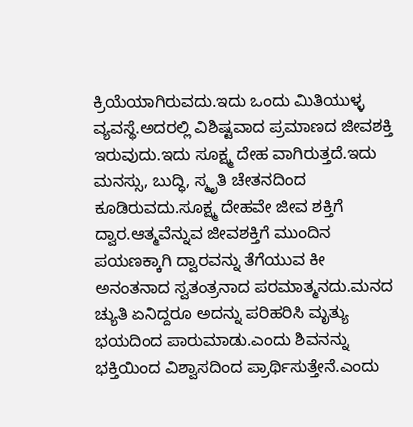ಕ್ರಿಯೆಯಾಗಿರುವದು.ಇದು ಒಂದು ಮಿತಿಯುಳ್ಳ ವ್ಯವಸ್ಥೆ.ಅದರಲ್ಲಿ ವಿಶಿಷ್ಟವಾದ ಪ್ರಮಾಣದ ಜೀವಶಕ್ತಿ ಇರುವುದು.ಇದು ಸೂಕ್ಷ್ಮ ದೇಹ ವಾಗಿರುತ್ತದೆ.ಇದು ಮನಸ್ಸು, ಬುದ್ಧಿ, ಸ್ಮೃತಿ ಚೇತನದಿಂದ ಕೂಡಿರುವದು.ಸೂಕ್ಷ್ಮ ದೇಹವೇ ಜೀವ ಶಕ್ತಿಗೆ ದ್ವಾರ.ಆತ್ಮವೆನ್ನುವ ಜೀವಶಕ್ತಿಗೆ ಮುಂದಿನ ಪಯಣಕ್ಕಾಗಿ ದ್ವಾರವನ್ನು ತೆಗೆಯುವ ಕೀ ಅನಂತನಾದ ಸ್ವತಂತ್ರನಾದ ಪರಮಾತ್ಮನದು.ಮನದ ಚ್ಯುತಿ ಏನಿದ್ದರೂ ಅದನ್ನು ಪರಿಹರಿಸಿ ಮೃತ್ಯು ಭಯದಿಂದ ಪಾರುಮಾಡು.ಎಂದು ಶಿವನನ್ನು ಭಕ್ತಿಯಿಂದ ವಿಶ್ವಾಸದಿಂದ ಪ್ರಾರ್ಥಿಸುತ್ತೇನೆ.ಎಂದು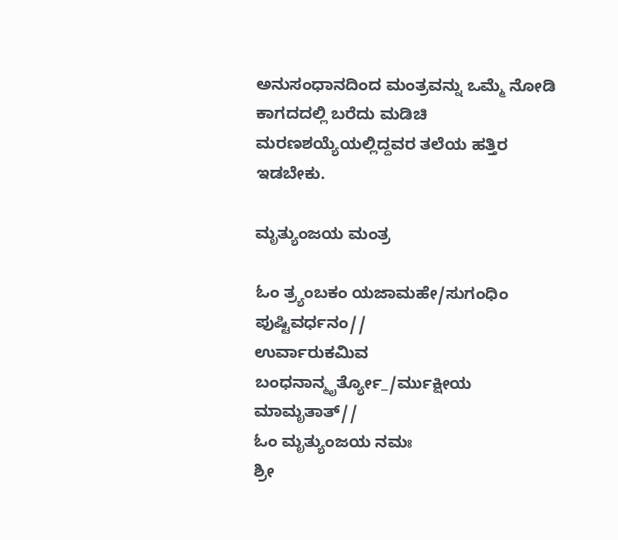ಅನುಸಂಧಾನದಿಂದ ಮಂತ್ರವನ್ನು ಒಮ್ಮೆ ನೋಡಿ ಕಾಗದದಲ್ಲಿ ಬರೆದು ಮಡಿಚಿ ಮರಣಶಯ್ಯೆಯಲ್ಲಿದ್ದವರ ತಲೆಯ ಹತ್ತಿರ ಇಡಬೇಕು.

ಮೃತ್ಯುಂಜಯ ಮಂತ್ರ

ಓಂ ತ್ರ್ಯಂಬಕಂ ಯಜಾಮಹೇ/ಸುಗಂಧಿಂ ಪುಷ್ಟಿವರ್ಧನಂ//
ಉರ್ವಾರುಕಮಿವ ಬಂಧನಾನ್ಮೃರ್ತ್ಯೋ_/ರ್ಮುಕ್ಷೀಯ ಮಾಮೃತಾತ್//
ಓಂ ಮೃತ್ಯುಂಜಯ ನಮಃ
ಶ್ರೀ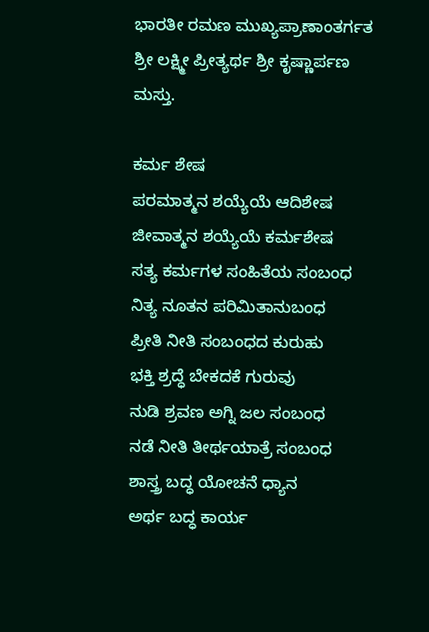ಭಾರತೀ ರಮಣ ಮುಖ್ಯಪ್ರಾಣಾಂತರ್ಗತ ಶ್ರೀ ಲಕ್ಷ್ಮೀ ಪ್ರೀತ್ಯರ್ಥ ಶ್ರೀ ಕೃಷ್ಣಾರ್ಪಣ ಮಸ್ತು.

ಕರ್ಮ ಶೇಷ
ಪರಮಾತ್ಮನ ಶಯ್ಯೆಯೆ ಆದಿಶೇಷ
ಜೀವಾತ್ಮನ ಶಯ್ಯೆಯೆ ಕರ್ಮಶೇಷ
ಸತ್ಯ ಕರ್ಮಗಳ ಸಂಹಿತೆಯ ಸಂಬಂಧ
ನಿತ್ಯ ನೂತನ ಪರಿಮಿತಾನುಬಂಧ
ಪ್ರೀತಿ ನೀತಿ ಸಂಬಂಧದ ಕುರುಹು
ಭಕ್ತಿ ಶ್ರದ್ಧೆ ಬೇಕದಕೆ ಗುರುವು
ನುಡಿ ಶ್ರವಣ ಅಗ್ನಿ ಜಲ ಸಂಬಂಧ
ನಡೆ ನೀತಿ ತೀರ್ಥಯಾತ್ರೆ ಸಂಬಂಧ
ಶಾಸ್ತ್ರ ಬದ್ಧ ಯೋಚನೆ ಧ್ಯಾನ
ಅರ್ಥ ಬದ್ಧ ಕಾರ್ಯ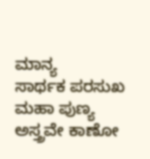ಮಾನ್ಯ
ಸಾರ್ಥಕ ಪರಸುಖ ಮಹಾ ಪುಣ್ಯ
ಅಸ್ತ್ರವೇ ಕಾಣೋ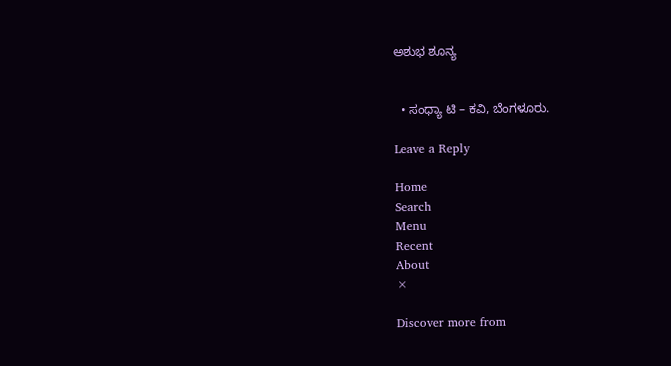ಅಶುಭ ಶೂನ್ಯ


  • ಸಂಧ್ಯಾ ಟಿ – ಕವಿ, ಬೆಂಗಳೂರು.

Leave a Reply

Home
Search
Menu
Recent
About
×

Discover more from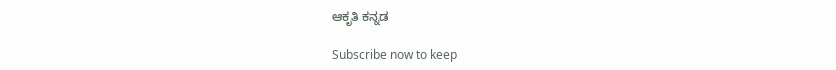ಆಕೃತಿ ಕನ್ನಡ

Subscribe now to keep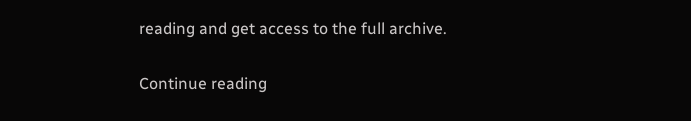reading and get access to the full archive.

Continue reading